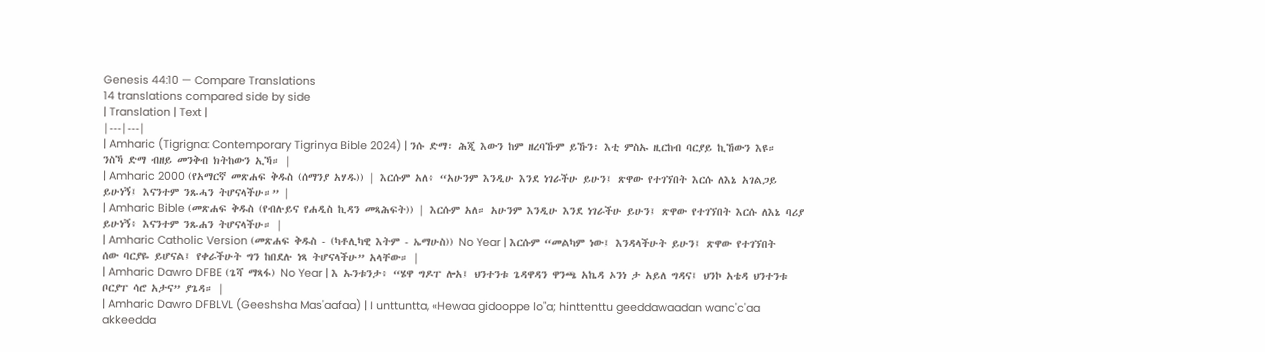Genesis 44:10 — Compare Translations
14 translations compared side by side
| Translation | Text |
|---|---|
| Amharic (Tigrigna: Contemporary Tigrinya Bible 2024) | ንሱ ድማ፡ ሕጂ እውን ከም ዘረባኹም ይኹን፡ እቲ ምስኡ ዚርከብ ባርያይ ኪኸውን እዩ። ንስኻ ድማ ብዘይ መንቅብ ክትከውን ኢኻ። |
| Amharic 2000 (የአማርኛ መጽሐፍ ቅዱስ (ሰማንያ አሃዱ)) | እርሱም አለ፥ “አሁንም እንዲሁ እንደ ነገራችሁ ይሁን፤ ጽዋው የተገኘበት እርሱ ለእኔ አገልጋይ ይሁነኝ፤ እናንተም ንጹሓን ትሆናላችሁ።” |
| Amharic Bible (መጽሐፍ ቅዱስ (የብሉይና የሐዲስ ኪዳን መጻሕፍት)) | እርሱም አለ። አሁንም እንዲሁ እንደ ነገራችሁ ይሁን፤ ጽዋው የተገኘበት እርሱ ለእኔ ባሪያ ይሁነኝ፥ እናንተም ንጹሐን ትሆናላችሁ። |
| Amharic Catholic Version (መጽሐፍ ቅዱስ - (ካቶሊካዊ እትም - ኤማሁስ)) No Year | እርሱም “መልካም ነው፤ እንዳላችሁት ይሁን፤ ጽዋው የተገኘበት ሰው ባርያዬ ይሆናል፤ የቀራችሁት ግን ከበደሉ ነጻ ትሆናላችሁ” አላቸው። |
| Amharic Dawro DFBE (ጌሻ ማጻፋ) No Year | እ ኡንቱንታ፥ “ሄዋ ግዶፐ ሎአ፤ ህንተንቱ ጌዳዋዳን ዋንጫ አኬዳ ኦንነ ታ አይለ ግዳና፤ ህንኮ አቴዳ ህንተንቱ ቦርያፐ ሳሮ አታና” ያጌዳ። |
| Amharic Dawro DFBLVL (Geeshsha Mas'aafaa) | I unttuntta, «Hewaa gidooppe lo"a; hinttenttu geeddawaadan wanc'c'aa akkeedda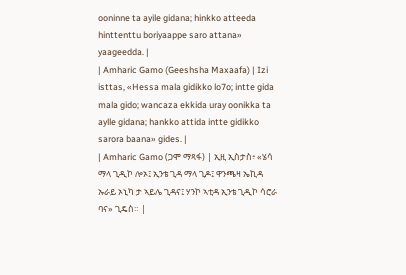ooninne ta ayile gidana; hinkko atteeda hinttenttu boriyaappe saro attana» yaageedda. |
| Amharic Gamo (Geeshsha Maxaafa) | Izi isttas, «Hessa mala gidikko lo7o; intte gida mala gido; wancaza ekkida uray oonikka ta aylle gidana; hankko attida intte gidikko sarora baana» gides. |
| Amharic Gamo (ጋሞ ማጻፋ) | ኢዚ ኢስታስ፥ «ሄሳ ማላ ጊዲኮ ሎኦ፤ ኢንቴ ጊዳ ማላ ጊዶ፤ ዋንጫዛ ኤኪዳ ኡራይ ኦኒካ ታ ኣይሌ ጊዳና፤ ሃንኮ ኣቲዳ ኢንቴ ጊዲኮ ሳሮራ ባና» ጊዴስ። |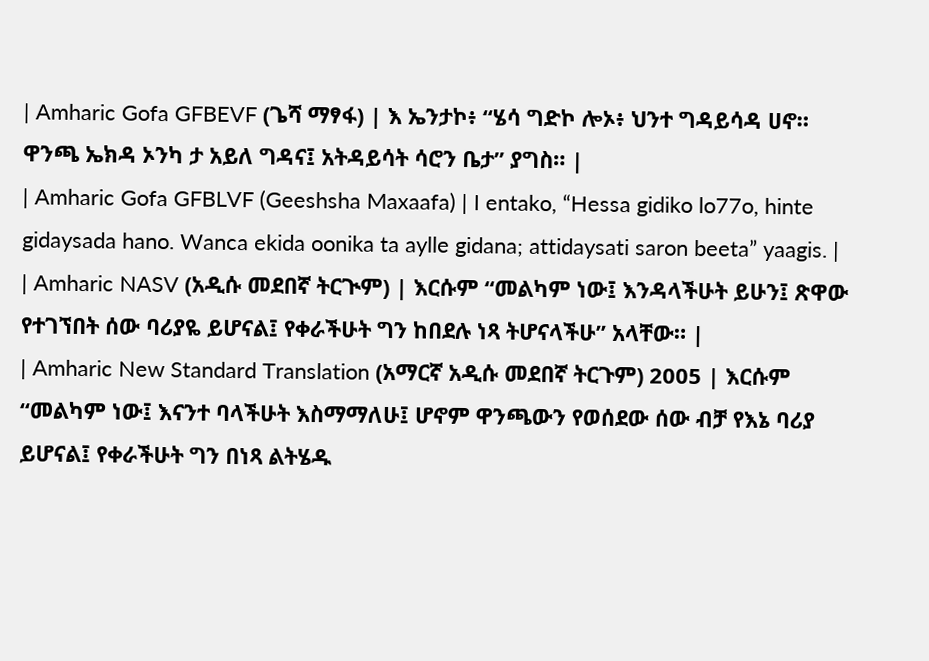| Amharic Gofa GFBEVF (ጌሻ ማፃፋ) | እ ኤንታኮ፥ “ሄሳ ግድኮ ሎኦ፥ ህንተ ግዳይሳዳ ሀኖ። ዋንጫ ኤክዳ ኦንካ ታ አይለ ግዳና፤ አትዳይሳት ሳሮን ቤታ” ያግስ። |
| Amharic Gofa GFBLVF (Geeshsha Maxaafa) | I entako, “Hessa gidiko lo77o, hinte gidaysada hano. Wanca ekida oonika ta aylle gidana; attidaysati saron beeta” yaagis. |
| Amharic NASV (አዲሱ መደበኛ ትርጒም) | እርሱም “መልካም ነው፤ እንዳላችሁት ይሁን፤ ጽዋው የተገኘበት ሰው ባሪያዬ ይሆናል፤ የቀራችሁት ግን ከበደሉ ነጻ ትሆናላችሁ” አላቸው። |
| Amharic New Standard Translation (አማርኛ አዲሱ መደበኛ ትርጉም) 2005 | እርሱም “መልካም ነው፤ እናንተ ባላችሁት እስማማለሁ፤ ሆኖም ዋንጫውን የወሰደው ሰው ብቻ የእኔ ባሪያ ይሆናል፤ የቀራችሁት ግን በነጻ ልትሄዱ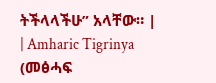ትችላላችሁ” አላቸው። |
| Amharic Tigrinya (መፅሓፍ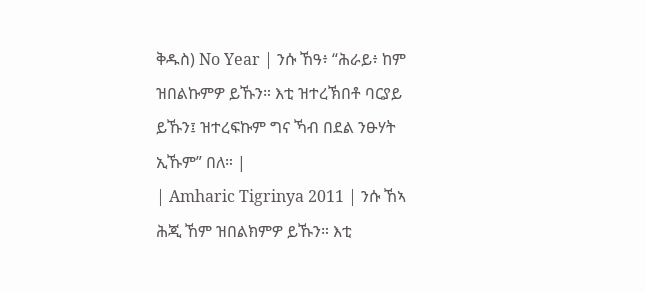ቅዱስ) No Year | ንሱ ኸዓ፥ “ሕራይ፥ ከም ዝበልኩምዎ ይኹን። እቲ ዝተረኽበቶ ባርያይ ይኹን፤ ዝተረፍኩም ግና ኻብ በደል ንፁሃት ኢኹም” በለ። |
| Amharic Tigrinya 2011 | ንሱ ኸኣ ሕጂ ኸም ዝበልክምዎ ይኹን። እቲ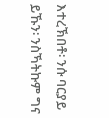እተረኽበቶ፡ ንሱ ባርያይ ይኹን፡ ንስኻትኩም ግና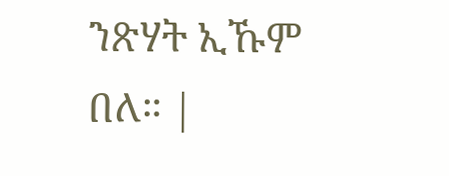ንጽሃት ኢኹም በለ። |